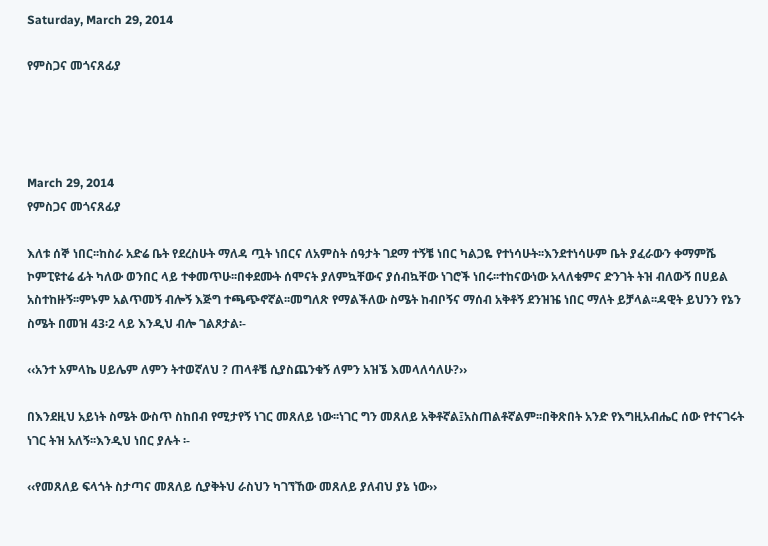Saturday, March 29, 2014

የምስጋና መጎናጸፊያ




March 29, 2014
የምስጋና መጎናጸፊያ

እለቱ ሰኞ ነበር፡፡ከስራ አድሬ ቤት የደረስሁት ማለዳ ጧት ነበርና ለአምስት ሰዓታት ገደማ ተኝቼ ነበር ካልጋዬ የተነሳሁት፡፡እንደተነሳሁም ቤት ያፈራውን ቀማምሼ ኮምፒዩተሬ ፊት ካለው ወንበር ላይ ተቀመጥሁ፡፡በቀደሙት ሰሞናት ያለምኳቸውና ያሰብኳቸው ነገሮች ነበሩ፡፡ተከናውነው አላለቁምና ድንገት ትዝ ብለውኝ በሀይል አስተከዙኝ፡፡ምኑም አልጥመኝ ብሎኝ እጅግ ተጫጭኖኛል፡፡መግለጽ የማልችለው ስሜት ከብቦኝና ማሰብ አቅቶኝ ደንዝዤ ነበር ማለት ይቻላል፡፡ዳዊት ይህንን የኔን ስሜት በመዝ 43፡2 ላይ እንዲህ ብሎ ገልጾታል፡-

‹‹አንተ አምላኬ ሀይሌም ለምን ትተወኛለህ ? ጠላቶቼ ሲያስጨንቁኝ ለምን አዝኜ እመላለሳለሁ?››

በእንደዚህ አይነት ስሜት ውስጥ ስከበብ የሚታየኝ ነገር መጸለይ ነው፡፡ነገር ግን መጸለይ አቅቶኛል፤አስጠልቶኛልም፡፡በቅጽበት አንድ የእግዚአብሔር ሰው የተናገሩት ነገር ትዝ አለኝ፡፡እንዲህ ነበር ያሉት ፡-

‹‹የመጸለይ ፍላጎት ስታጣና መጸለይ ሲያቅትህ ራስህን ካገኘኸው መጸለይ ያለብህ ያኔ ነው››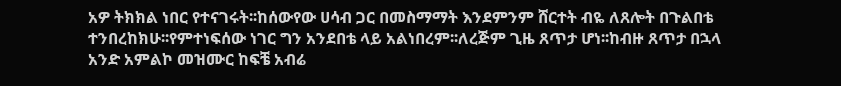አዎ ትክክል ነበር የተናገሩት፡፡ከሰውየው ሀሳብ ጋር በመስማማት እንደምንም ሸርተት ብዬ ለጸሎት በጉልበቴ ተንበረከክሁ፡፡የምተነፍሰው ነገር ግን አንደበቴ ላይ አልነበረም፡፡ለረጅም ጊዜ ጸጥታ ሆነ፡፡ከብዙ ጸጥታ በኋላ አንድ አምልኮ መዝሙር ከፍቼ አብሬ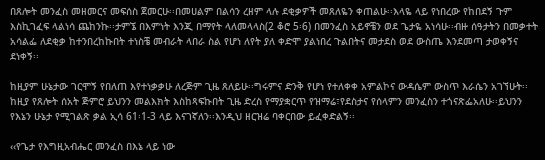በጸሎት መንፈስ መዘመርና መፍሰስ ጀመርሁ፡፡በመሀልም በልሳን ረዘም ላሉ ደቂቃዎች መጸለዬን ቀጠልሁ፡፡እላዬ ላይ የነበረው የከበደኝ ጉም እስኪገፈፍ ላልነሳ ጨከንኩ፡፡ታምኜ በእምነት እንጂ በማየት ላለመላላስ(2 ቆሮ 5፡6) በመንፈስ አይኖቼን ወደ ጌታዬ አነሳሁ፡፡ብዙ ሰዓታትን በመቃተት አሳልፌ ለደቂቃ ከተንበረከኩበት ተነስቼ መብራት ላበራ ስል የሆነ ለየት ያለ ቀድሞ ያልነበረ ጉልበትና መታደስ ወደ ውስጤ እንደመጣ ታወቀኝና ደነቀኝ፡፡

ከዚያም ሁኔታው ገርሞኝ የበለጠ እየተነቃቃሁ ለረጅም ጊዜ ጸለይሁ፡፡ግሩምና ድንቅ የሆነ የተለቀቀ አምልኮና ውዳሴም ውስጥ እራሴን አገኘሁት፡፡ከዚያ የጸሎት ሰአት ጅምሮ ይህንን መልእክት እስከጻፍኩበት ጊዜ ድረስ የማያቋርጥ የዝማሬ፣የደስታና የሰላምን መንፈስን ተጎናጽፌአለሁ፡፡ይህንን የእኔን ሁኔታ የሚገልጽ ቃል ኢሳ 61፡1-3 ላይ እናገኛለን፡፡እንዲህ ዘርዝሬ ባቀርበው ይፈቀድልኝ፡፡

‹‹የጌታ የእግዚአብሔር መንፈስ በእኔ ላይ ነው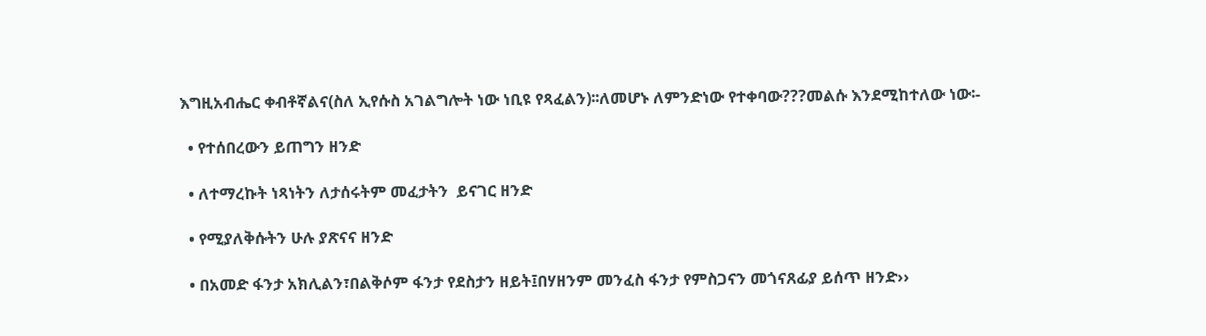እግዚአብሔር ቀብቶኛልና(ስለ ኢየሱስ አገልግሎት ነው ነቢዩ የጻፈልን)፡፡ለመሆኑ ለምንድነው የተቀባው???መልሱ እንደሚከተለው ነው፡-

  • የተሰበረውን ይጠግን ዘንድ

  • ለተማረኩት ነጻነትን ለታሰሩትም መፈታትን  ይናገር ዘንድ

  • የሚያለቅሱትን ሁሉ ያጽናና ዘንድ

  • በአመድ ፋንታ አክሊልን፣በልቅሶም ፋንታ የደስታን ዘይት፤በሃዘንም መንፈስ ፋንታ የምስጋናን መጎናጸፊያ ይሰጥ ዘንድ››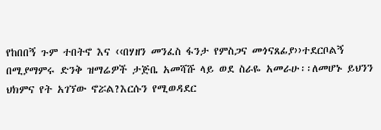የከበበኝ ጉም ተበትኖ እና ‹‹በሃዘን መንፈስ ፋንታ የምስጋና መጎናጸፊያ››ተደርቦልኝ በሚያማምሩ ድንቅ ዝማሬዎች ታጅቤ አመሻሹ ላይ ወደ ስራዬ አመራሁ፡፡ለመሆኑ ይህንን ህክምና የት አገኘው ኖሯል?እርሱን የሚወዳደር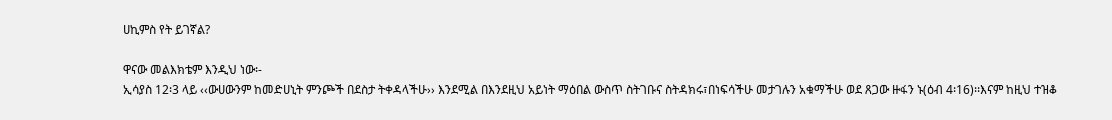ሀኪምስ የት ይገኛል?

ዋናው መልእክቴም እንዲህ ነው፡-
ኢሳያስ 12፡3 ላይ ‹‹ውሀውንም ከመድሀኒት ምንጮች በደስታ ትቀዳላችሁ›› እንደሚል በእንደዚህ አይነት ማዕበል ውስጥ ስትገቡና ስትዳክሩ፣በነፍሳችሁ መታገሉን አቁማችሁ ወደ ጸጋው ዙፋን ኑ(ዕብ 4፡16)፡፡እናም ከዚህ ተዝቆ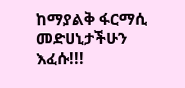ከማያልቅ ፋርማሲ መድሀኒታችሁን እፈሱ!!!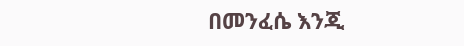በመንፈሴ እንጂ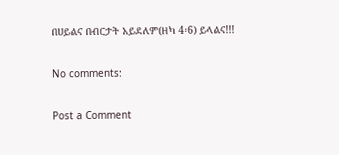በሀይልና በብርታት አይደለም(ዘካ 4፡6) ይላልና!!!

No comments:

Post a Comment